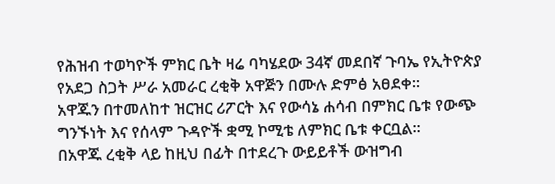የሕዝብ ተወካዮች ምክር ቤት ዛሬ ባካሄደው 34ኛ መደበኛ ጉባኤ የኢትዮጵያ የአደጋ ስጋት ሥራ አመራር ረቂቅ አዋጅን በሙሉ ድምፅ አፀደቀ።
አዋጁን በተመለከተ ዝርዝር ሪፖርት እና የውሳኔ ሐሳብ በምክር ቤቱ የውጭ ግንኙነት እና የሰላም ጉዳዮች ቋሚ ኮሚቴ ለምክር ቤቱ ቀርቧል።
በአዋጁ ረቂቅ ላይ ከዚህ በፊት በተደረጉ ውይይቶች ውዝግብ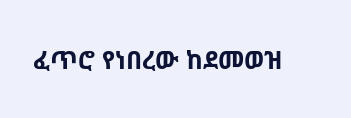ፈጥሮ የነበረው ከደመወዝ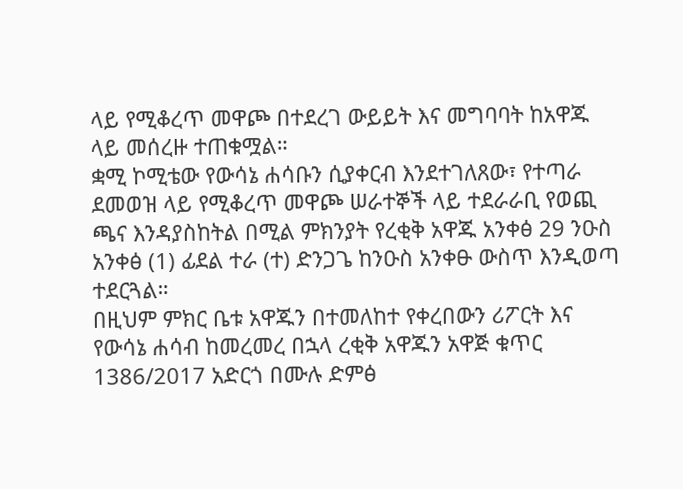ላይ የሚቆረጥ መዋጮ በተደረገ ውይይት እና መግባባት ከአዋጁ ላይ መሰረዙ ተጠቁሟል።
ቋሚ ኮሚቴው የውሳኔ ሐሳቡን ሲያቀርብ እንደተገለጸው፣ የተጣራ ደመወዝ ላይ የሚቆረጥ መዋጮ ሠራተኞች ላይ ተደራራቢ የወጪ ጫና እንዳያስከትል በሚል ምክንያት የረቂቅ አዋጁ አንቀፅ 29 ንዑስ አንቀፅ (1) ፊደል ተራ (ተ) ድንጋጌ ከንዑስ አንቀፁ ውስጥ እንዲወጣ ተደርጓል።
በዚህም ምክር ቤቱ አዋጁን በተመለከተ የቀረበውን ሪፖርት እና የውሳኔ ሐሳብ ከመረመረ በኋላ ረቂቅ አዋጁን አዋጅ ቁጥር 1386/2017 አድርጎ በሙሉ ድምፅ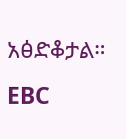አፅድቆታል።
EBC